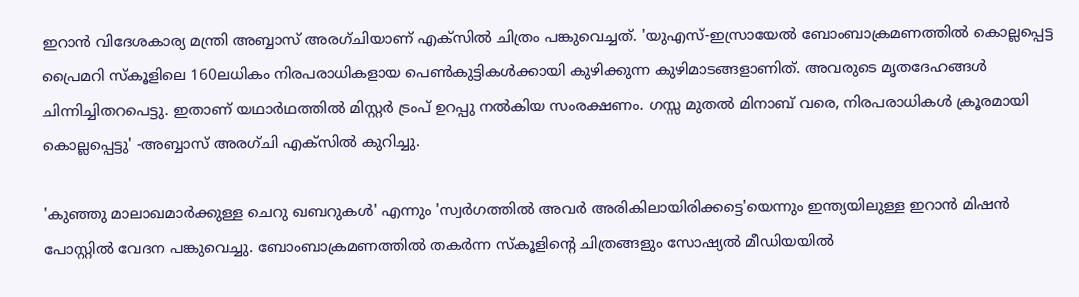ഇറാന്‍ വിദേശകാര്യ മന്ത്രി അബ്ബാസ് അരഗ്ചിയാണ് എക്‌സില്‍ ചിത്രം പങ്കുവെച്ചത്. 'യുഎസ്-ഇസ്രായേല്‍ ബോംബാക്രമണത്തില്‍ കൊല്ലപ്പെട്ട പ്രൈമറി സ്‌കൂളിലെ 160ലധികം നിരപരാധികളായ പെണ്‍കുട്ടികള്‍ക്കായി കുഴിക്കുന്ന കുഴിമാടങ്ങളാണിത്. അവരുടെ മൃതദേഹങ്ങള്‍ ചിന്നിച്ചിതറപെട്ടു. ഇതാണ് യഥാര്‍ഥത്തില്‍ മിസ്റ്റര്‍ ട്രംപ് ഉറപ്പു നല്‍കിയ സംരക്ഷണം. ഗസ്സ മുതല്‍ മിനാബ് വരെ, നിരപരാധികള്‍ ക്രൂരമായി കൊല്ലപ്പെട്ടു' -അബ്ബാസ് അരഗ്ചി എക്‌സില്‍ കുറിച്ചു.

'കുഞ്ഞു മാലാഖമാര്‍ക്കുള്ള ചെറു ഖബറുകള്‍' എന്നും 'സ്വര്‍ഗത്തില്‍ അവര്‍ അരികിലായിരിക്കട്ടെ'യെന്നും ഇന്ത്യയിലുള്ള ഇറാന്‍ മിഷന്‍ പോസ്റ്റില്‍ വേദന പങ്കുവെച്ചു. ബോംബാക്രമണത്തില്‍ തകര്‍ന്ന സ്‌കൂളിന്റെ ചിത്രങ്ങളും സോഷ്യല്‍ മീഡിയയില്‍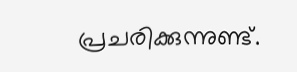പ്രചരിക്കുന്നുണ്ട്.